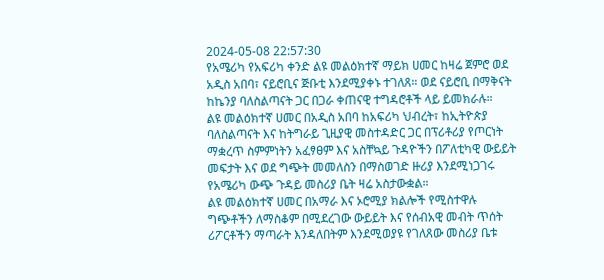2024-05-08 22:57:30
የአሜሪካ የአፍሪካ ቀንድ ልዩ መልዕክተኛ ማይክ ሀመር ከዛሬ ጀምሮ ወደ አዲስ አበባ፣ ናይሮቢና ጅቡቲ እንደሚያቀኑ ተገለጸ። ወደ ናይሮቢ በማቅናት ከኬንያ ባለስልጣናት ጋር በጋራ ቀጠናዊ ተግዳሮቶች ላይ ይመክራሉ።
ልዩ መልዕክተኛ ሀመር በአዲስ አበባ ከአፍሪካ ህብረት፣ ከኢትዮጵያ ባለስልጣናት እና ከትግራይ ጊዚያዊ መስተዳድር ጋር በፕሪቶሪያ የጦርነት ማቋረጥ ስምምነትን አፈፃፀም እና አስቸኳይ ጉዳዮችን በፖለቲካዊ ውይይት መፍታት እና ወደ ግጭት መመለስን በማስወገድ ዙሪያ እንደሚነጋገሩ የአሜሪካ ውጭ ጉዳይ መስሪያ ቤት ዛሬ አስታውቋል።
ልዩ መልዕክተኛ ሀመር በአማራ እና ኦሮሚያ ክልሎች የሚስተዋሉ ግጭቶችን ለማስቆም በሚደረገው ውይይት እና የሰብአዊ መብት ጥሰት ሪፖርቶችን ማጣራት እንዳለበትም እንደሚወያዩ የገለጸው መስሪያ ቤቱ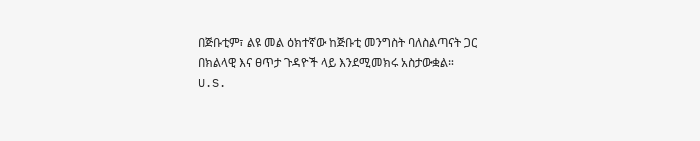በጅቡቲም፣ ልዩ መል ዕክተኛው ከጅቡቲ መንግስት ባለስልጣናት ጋር በክልላዊ እና ፀጥታ ጉዳዮች ላይ እንደሚመክሩ አስታውቋል።
U.S.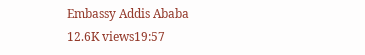Embassy Addis Ababa
12.6K views19:57